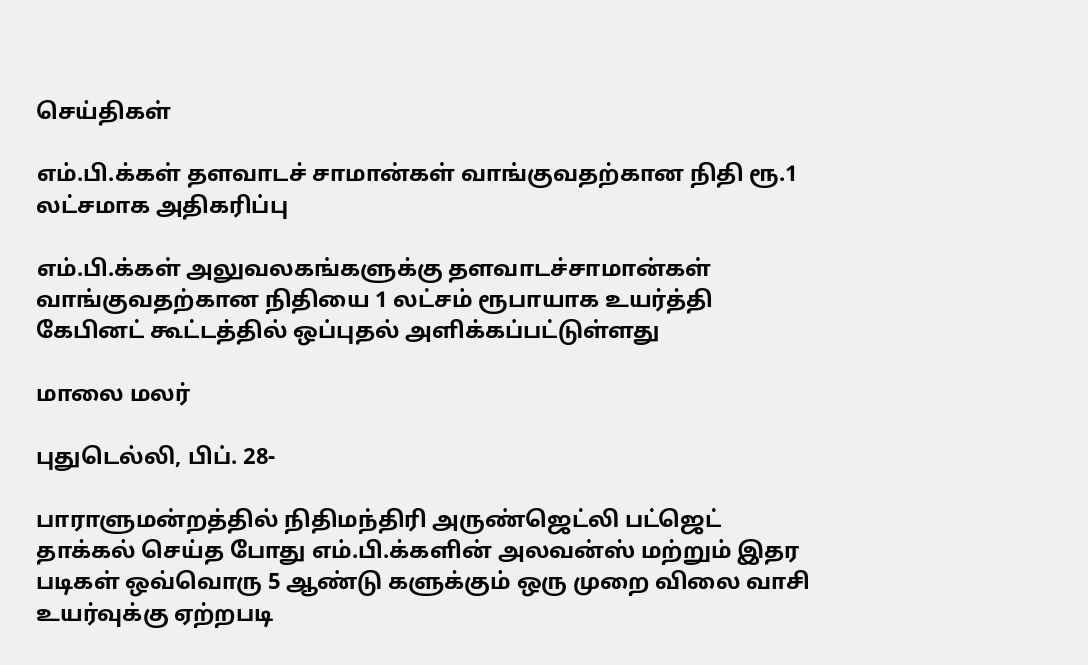செய்திகள்

எம்.பி.க்கள் தளவாடச் சாமான்கள் வாங்குவதற்கான நிதி ரூ.1 லட்சமாக அதிகரிப்பு

எம்.பி.க்கள் அலுவலகங்களுக்கு தளவாடச்சாமான்கள் வாங்குவதற்கான நிதியை 1 லட்சம் ரூபாயாக உயர்த்தி கேபினட் கூட்டத்தில் ஒப்புதல் அளிக்கப்பட்டுள்ளது

மாலை மலர்

புதுடெல்லி, பிப். 28-

பாராளுமன்றத்தில் நிதிமந்திரி அருண்ஜெட்லி பட்ஜெட் தாக்கல் செய்த போது எம்.பி.க்களின் அலவன்ஸ் மற்றும் இதர படிகள் ஒவ்வொரு 5 ஆண்டு களுக்கும் ஒரு முறை விலை வாசி உயர்வுக்கு ஏற்றபடி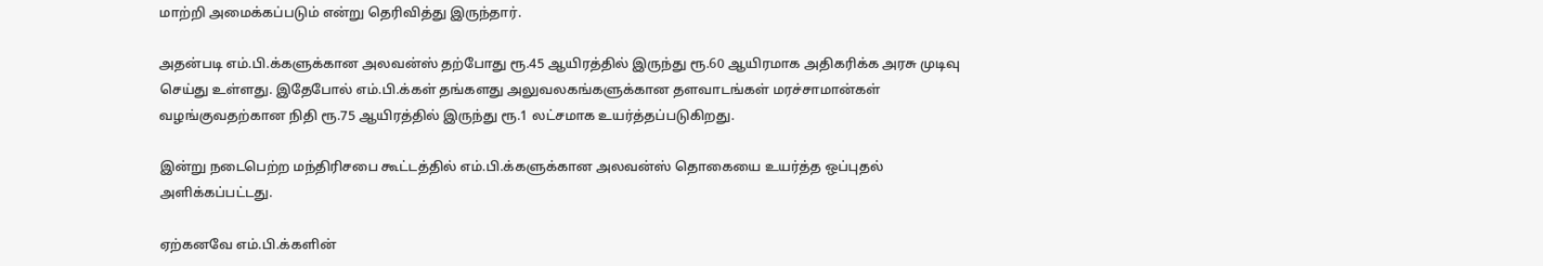மாற்றி அமைக்கப்படும் என்று தெரிவித்து இருந்தார்.

அதன்படி எம்.பி.க்களுக்கான அலவன்ஸ் தற்போது ரூ.45 ஆயிரத்தில் இருந்து ரூ.60 ஆயிரமாக அதிகரிக்க அரசு முடிவு செய்து உள்ளது. இதேபோல் எம்.பி.க்கள் தங்களது அலுவலகங்களுக்கான தளவாடங்கள் மரச்சாமான்கள் வழங்குவதற்கான நிதி ரூ.75 ஆயிரத்தில் இருந்து ரூ.1 லட்சமாக உயர்த்தப்படுகிறது.

இன்று நடைபெற்ற மந்திரிசபை கூட்டத்தில் எம்.பி.க்களுக்கான அலவன்ஸ் தொகையை உயர்த்த ஒப்புதல் அளிக்கப்பட்டது.

ஏற்கனவே எம்.பி.க்களின்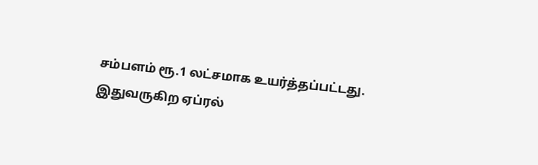சம்பளம் ரூ.1 லட்சமாக உயர்த்தப்பட்டது. இதுவருகிற ஏப்ரல்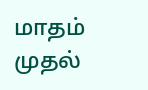மாதம் முதல்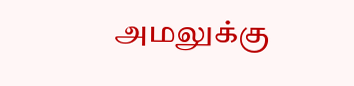அமலுக்கு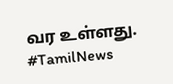வர உள்ளது. #TamilNews